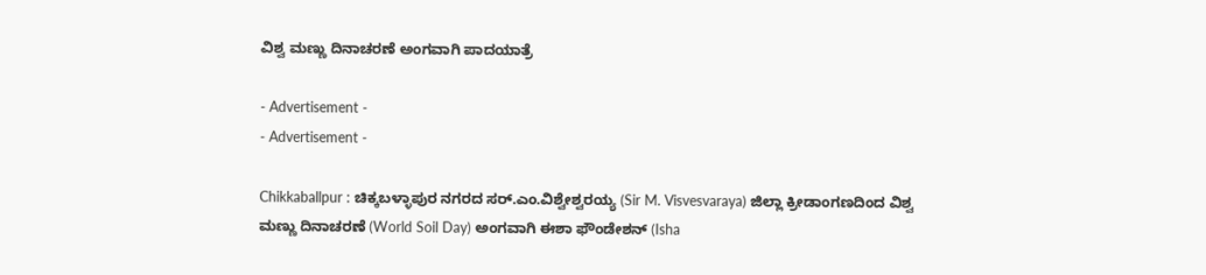ವಿಶ್ವ ಮಣ್ಣು ದಿನಾಚರಣೆ ಅಂಗವಾಗಿ ಪಾದಯಾತ್ರೆ

- Advertisement -
- Advertisement -

Chikkaballpur : ಚಿಕ್ಕಬಳ್ಳಾಪುರ ನಗರದ ಸರ್‌.ಎಂ.ವಿಶ್ವೇಶ್ವರಯ್ಯ (Sir M. Visvesvaraya) ಜಿಲ್ಲಾ ಕ್ರೀಡಾಂಗಣದಿಂದ ವಿಶ್ವ ಮಣ್ಣು ದಿನಾಚರಣೆ (World Soil Day) ಅಂಗವಾಗಿ ಈಶಾ ಫೌಂಡೇಶನ್‌ (Isha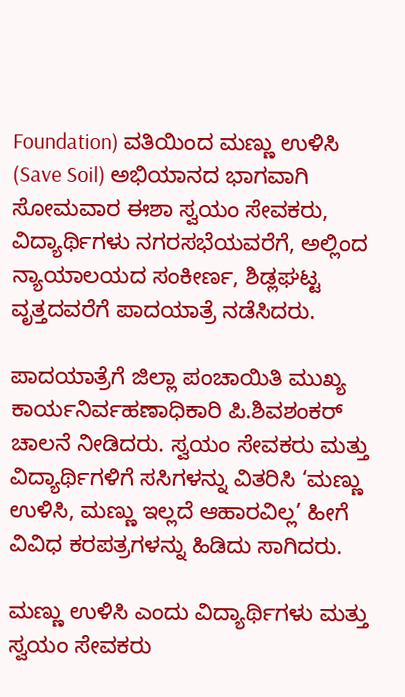Foundation) ವತಿಯಿಂದ ಮಣ್ಣು ಉಳಿಸಿ (Save Soil) ಅಭಿಯಾನದ ಭಾಗವಾಗಿ ಸೋಮವಾರ ಈಶಾ ಸ್ವಯಂ ಸೇವಕರು, ವಿದ್ಯಾರ್ಥಿಗಳು ನಗರಸಭೆಯವರೆಗೆ, ಅಲ್ಲಿಂದ ನ್ಯಾಯಾಲಯದ ಸಂಕೀರ್ಣ, ಶಿಡ್ಲಘಟ್ಟ ವೃತ್ತದವರೆಗೆ ಪಾದಯಾತ್ರೆ ನಡೆಸಿದರು.

ಪಾದಯಾತ್ರೆಗೆ ಜಿಲ್ಲಾ ಪಂಚಾಯಿತಿ ಮುಖ್ಯ ಕಾರ್ಯನಿರ್ವಹಣಾಧಿಕಾರಿ ಪಿ.ಶಿವಶಂಕರ್ ಚಾಲನೆ ನೀಡಿದರು. ಸ್ವಯಂ ಸೇವಕರು ಮತ್ತು ವಿದ್ಯಾರ್ಥಿಗಳಿಗೆ ಸಸಿಗಳನ್ನು ವಿತರಿಸಿ ‘ಮಣ್ಣು ಉಳಿಸಿ, ಮಣ್ಣು ಇಲ್ಲದೆ ಆಹಾರವಿಲ್ಲ’ ಹೀಗೆ ವಿವಿಧ ಕರಪತ್ರಗಳನ್ನು ಹಿಡಿದು ಸಾಗಿದರು.

ಮಣ್ಣು ಉಳಿಸಿ ಎಂದು ವಿದ್ಯಾರ್ಥಿಗಳು ಮತ್ತು ಸ್ವಯಂ ಸೇವಕರು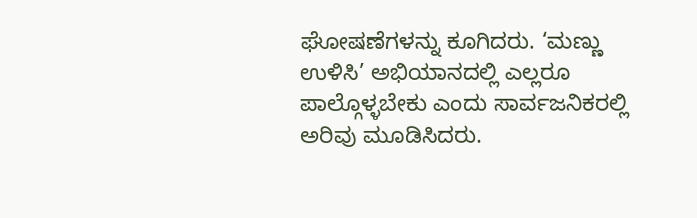ಘೋಷಣೆಗಳನ್ನು ಕೂಗಿದರು. ‘ಮಣ್ಣು ಉಳಿಸಿ’ ಅಭಿಯಾನದಲ್ಲಿ ಎಲ್ಲರೂ ಪಾಲ್ಗೊಳ್ಳಬೇಕು ಎಂದು ಸಾರ್ವಜನಿಕರಲ್ಲಿ ಅರಿವು ಮೂಡಿಸಿದರು.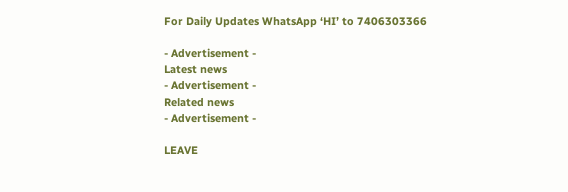For Daily Updates WhatsApp ‘HI’ to 7406303366

- Advertisement -
Latest news
- Advertisement -
Related news
- Advertisement -

LEAVE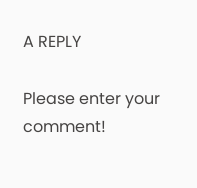A REPLY

Please enter your comment!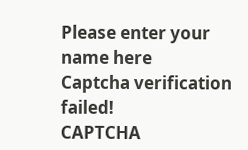Please enter your name here
Captcha verification failed!
CAPTCHA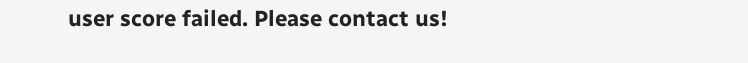user score failed. Please contact us!